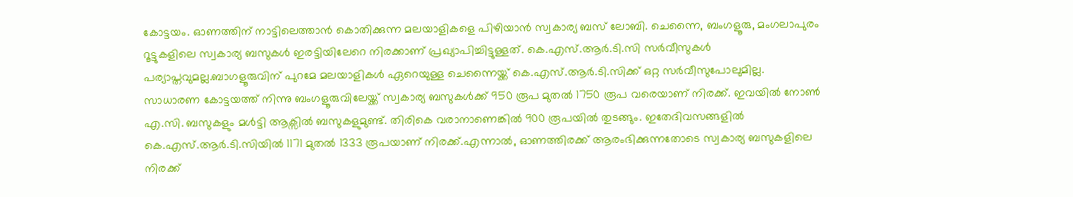കോട്ടയം. ഓണത്തിന് നാട്ടിലെത്താൻ കൊതിക്കുന്ന മലയാളികളെ പിഴിയാൻ സ്വകാര്യ ബസ് ലോബി. ചെന്നൈ, ബംഗളൂരു, മംഗലാപുരം റൂട്ടുകളിലെ സ്വകാര്യ ബസുകൾ ഇരട്ടിയിലേറെ നിരക്കാണ് പ്രഖ്യാപിച്ചിട്ടുള്ളത്. കെ.എസ്.ആർ.ടി.സി സർവീസുകൾ പര്യാപ്തവുമല്ല.ബാഗളൂരുവിന് പുറമേ മലയാളികൾ ഏറെയുള്ള ചെന്നൈയ്ക്ക് കെ.എസ്.ആർ.ടി.സിക്ക് ഒറ്റ സർവീസുപോലുമില്ല.
സാധാരണ കോട്ടയത്ത് നിന്നു ബംഗളൂരുവിലേയ്ക്ക് സ്വകാര്യ ബസുകൾക്ക് 950 രൂപ മുതൽ 1750 രൂപ വരെയാണ് നിരക്ക്. ഇവയിൽ നോൺ എ.സി. ബസുകളും മൾട്ടി ആക്സിൽ ബസുകളുമുണ്ട്. തിരികെ വരാനാണെങ്കിൽ 900 രൂപയിൽ തുടങ്ങും. ഇതേദിവസങ്ങളിൽ കെ.എസ്.ആർ.ടി.സിയിൽ 1171 മുതൽ 1333 രൂപയാണ് നിരക്ക്.എന്നാൽ, ഓണത്തിരക്ക് ആരംഭിക്കുന്നതോടെ സ്വകാര്യ ബസുകളിലെ നിരക്ക്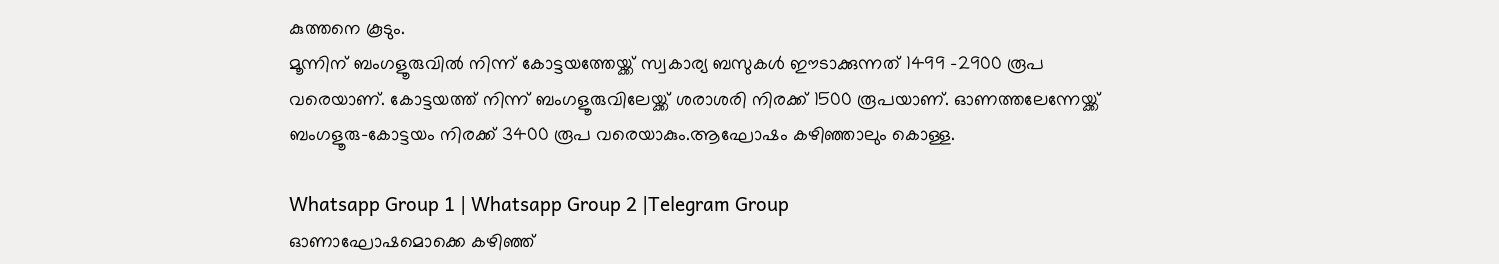കുത്തനെ കൂടും.
മൂന്നിന് ബംഗളൂരുവിൽ നിന്ന് കോട്ടയത്തേയ്ക്ക് സ്വകാര്യ ബസുകൾ ഈടാക്കുന്നത് 1499 -2900 രൂപ വരെയാണ്. കോട്ടയത്ത് നിന്ന് ബംഗളൂരുവിലേയ്ക്ക് ശരാശരി നിരക്ക് 1500 രൂപയാണ്. ഓണത്തലേന്നേയ്ക്ക് ബംഗളൂരു-കോട്ടയം നിരക്ക് 3400 രൂപ വരെയാകും.ആഘോഷം കഴിഞ്ഞാലും കൊള്ള.

Whatsapp Group 1 | Whatsapp Group 2 |Telegram Group
ഓണാഘോഷമൊക്കെ കഴിഞ്ഞ്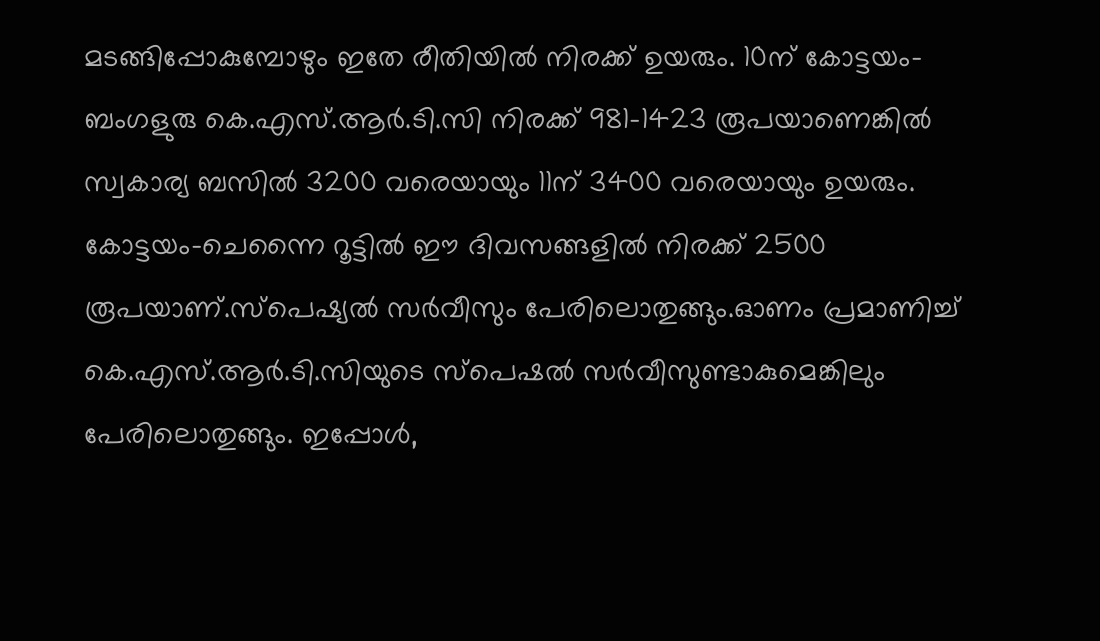മടങ്ങിപ്പോകുമ്പോഴും ഇതേ രീതിയിൽ നിരക്ക് ഉയരും. 10ന് കോട്ടയം- ബംഗളുരു കെ.എസ്.ആർ.ടി.സി നിരക്ക് 981-1423 രൂപയാണെങ്കിൽ സ്വകാര്യ ബസിൽ 3200 വരെയായും 11ന് 3400 വരെയായും ഉയരും.
കോട്ടയം-ചെന്നൈ റൂട്ടിൽ ഈ ദിവസങ്ങളിൽ നിരക്ക് 2500 രൂപയാണ്.സ്പെഷ്യൽ സർവീസും പേരിലൊതുങ്ങും.ഓണം പ്രമാണിച്ച് കെ.എസ്.ആർ.ടി.സിയുടെ സ്പെഷൽ സർവീസുണ്ടാകുമെങ്കിലും പേരിലൊതുങ്ങും. ഇപ്പോൾ,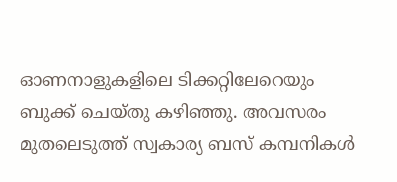ഓണനാളുകളിലെ ടിക്കറ്റിലേറെയും ബുക്ക് ചെയ്തു കഴിഞ്ഞു. അവസരം മുതലെടുത്ത് സ്വകാര്യ ബസ് കമ്പനികൾ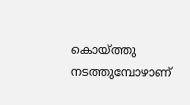കൊയ്ത്തു നടത്തുമ്പോഴാണ്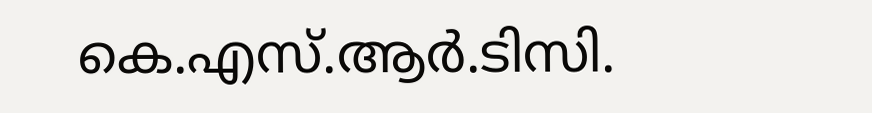കെ.എസ്.ആർ.ടിസി.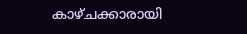കാഴ്ചക്കാരായി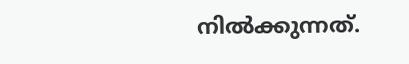നിൽക്കുന്നത്.